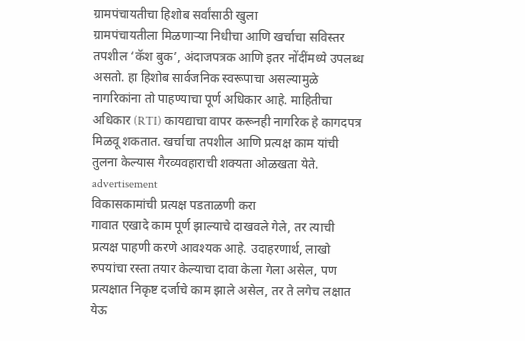ग्रामपंचायतीचा हिशोब सर्वांसाठी खुला
ग्रामपंचायतीला मिळणाऱ्या निधीचा आणि खर्चाचा सविस्तर तपशील ‘कॅश बुक’, अंदाजपत्रक आणि इतर नोंदींमध्ये उपलब्ध असतो. हा हिशोब सार्वजनिक स्वरूपाचा असल्यामुळे नागरिकांना तो पाहण्याचा पूर्ण अधिकार आहे. माहितीचा अधिकार (RTI) कायद्याचा वापर करूनही नागरिक हे कागदपत्र मिळवू शकतात. खर्चाचा तपशील आणि प्रत्यक्ष काम यांची तुलना केल्यास गैरव्यवहाराची शक्यता ओळखता येते.
advertisement
विकासकामांची प्रत्यक्ष पडताळणी करा
गावात एखादे काम पूर्ण झाल्याचे दाखवले गेले, तर त्याची प्रत्यक्ष पाहणी करणे आवश्यक आहे. उदाहरणार्थ, लाखो रुपयांचा रस्ता तयार केल्याचा दावा केला गेला असेल, पण प्रत्यक्षात निकृष्ट दर्जाचे काम झाले असेल, तर ते लगेच लक्षात येऊ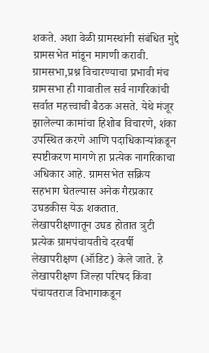शकते. अशा वेळी ग्रामस्थांनी संबंधित मुद्दे ग्रामसभेत मांडून मागणी करावी.
ग्रामसभा,प्रश्न विचारण्याचा प्रभावी मंच
ग्रामसभा ही गावातील सर्व नागरिकांची सर्वात महत्त्वाची बैठक असते. येथे मंजूर झालेल्या कामांचा हिशोब विचारणे, शंका उपस्थित करणे आणि पदाधिकाऱ्यांकडून स्पष्टीकरण मागणे हा प्रत्येक नागरिकाचा अधिकार आहे. ग्रामसभेत सक्रिय सहभाग घेतल्यास अनेक गैरप्रकार उघडकीस येऊ शकतात.
लेखापरीक्षणातून उघड होतात त्रुटी
प्रत्येक ग्रामपंचायतीचे दरवर्षी लेखापरीक्षण (ऑडिट) केले जाते. हे लेखापरीक्षण जिल्हा परिषद किंवा पंचायतराज विभागाकडून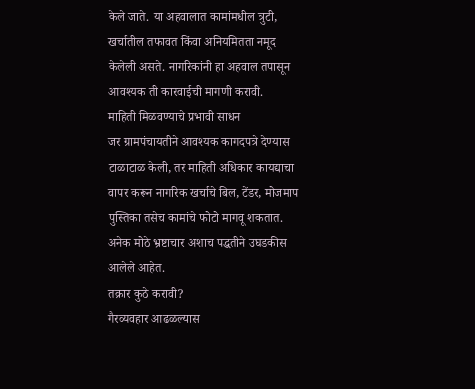केले जाते. या अहवालात कामांमधील त्रुटी, खर्चातील तफावत किंवा अनियमितता नमूद केलेली असते. नागरिकांनी हा अहवाल तपासून आवश्यक ती कारवाईची मागणी करावी.
माहिती मिळवण्याचे प्रभावी साधन
जर ग्रामपंचायतीने आवश्यक कागदपत्रे देण्यास टाळाटाळ केली, तर माहिती अधिकार कायद्याचा वापर करून नागरिक खर्चाचे बिल, टेंडर, मोजमाप पुस्तिका तसेच कामांचे फोटो मागवू शकतात. अनेक मोठे भ्रष्टाचार अशाच पद्धतीने उघडकीस आलेले आहेत.
तक्रार कुठे करावी?
गैरव्यवहार आढळल्यास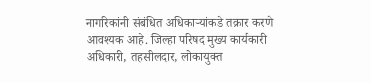नागरिकांनी संबंधित अधिकाऱ्यांकडे तक्रार करणे आवश्यक आहे. जिल्हा परिषद मुख्य कार्यकारी अधिकारी, तहसीलदार, लोकायुक्त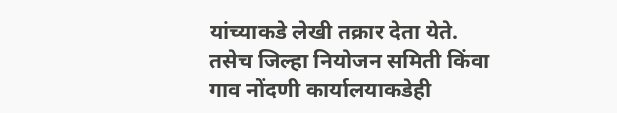यांच्याकडे लेखी तक्रार देता येते. तसेच जिल्हा नियोजन समिती किंवा गाव नोंदणी कार्यालयाकडेही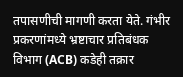तपासणीची मागणी करता येते. गंभीर प्रकरणांमध्ये भ्रष्टाचार प्रतिबंधक विभाग (ACB) कडेही तक्रार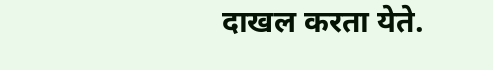दाखल करता येते.